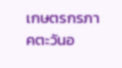เกษตรกรภาคตะวันอ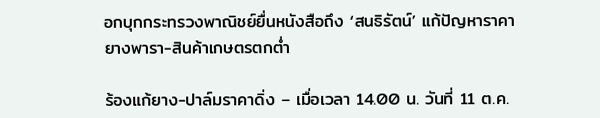อกบุกกระทรวงพาณิชย์ยื่นหนังสือถึง ‘สนธิรัตน์’ แก้ปัญหาราคายางพารา-สินค้าเกษตรตกต่ำ

ร้องแก้ยาง-ปาล์มราคาดิ่ง – เมื่อเวลา 14.00 น. วันที่ 11 ต.ค.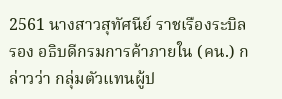2561 นางสาวสุทัศนีย์ ราชเรืองระบิล รอง อธิบดีกรมการค้าภายใน (คน.) กล่าวว่า กลุ่มตัวแทนผู้ป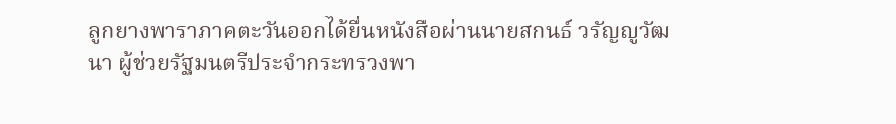ลูกยางพาราภาคตะวันออกได้ยื่นหนังสือผ่านนายสกนธ์ วรัญญูวัฒนา ผู้ช่วยรัฐมนตรีประจำกระทรวงพา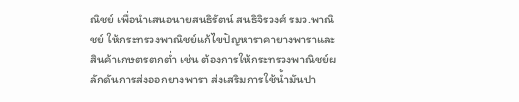ณิชย์ เพื่อนำเสนอนายสนธิรัตน์ สนธิจิรวงศ์ รมว.พาณิชย์ ให้กระทรวงพาณิชย์แก้ไขปัญหาราคายางพาราและสินค้าเกษตรตกต่ำ เช่น ต้องการให้กระทรวงพาณิชย์ผลักดันการส่งออกยางพารา ส่งเสริมการใช้น้ำมันปา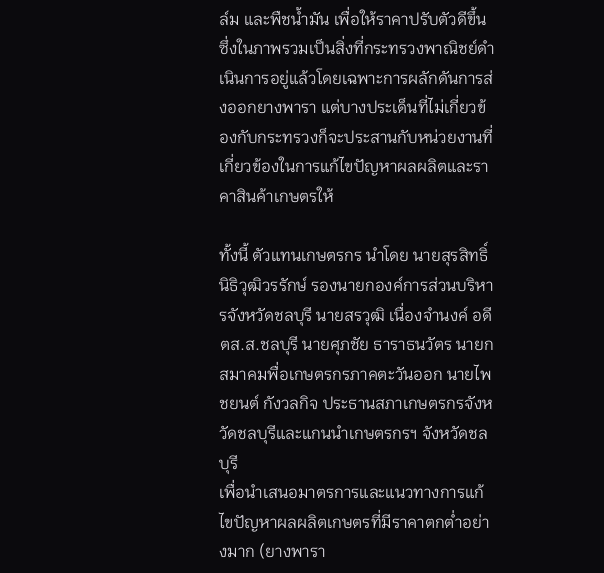ล์ม และพืชน้ำมัน เพื่อให้ราคาปรับตัวดีขึ้น ซึ่งในภาพรวมเป็นสิ่งที่กระทรวงพาณิชย์ดำเนินการอยู่แล้วโดยเฉพาะการผลักดันการส่งออกยางพารา แต่บางประเด็นที่ไม่เกี่ยวข้องกับกระทรวงก็จะประสานกับหน่วยงานที่เกี่ยวข้องในการแก้ไขปัญหาผลผลิตและราคาสินค้าเกษตรให้

ทั้งนี้ ตัวแทนเกษตรกร นำโดย นายสุรสิทธิ์ นิธิวุฒิวรรักษ์ รองนายกองค์การส่วนบริหารจังหวัดชลบุรี นายสรวุฒิ เนื่องจำนงค์ อดีตส.ส.ชลบุรี นายศุภชัย ธาราธนวัตร นายกสมาคมพื่อเกษตรกรภาคตะวันออก นายไพชยนต์ กังวลกิจ ประธานสภาเกษตรกรจังหวัดชลบุรีและแกนนำเกษตรกรฯ จังหวัดชลบุรี
เพื่อนำเสนอมาตรการและแนวทางการแก้ไขปัญหาผลผลิตเกษตรที่มีราคาตกต่ำอย่างมาก (ยางพารา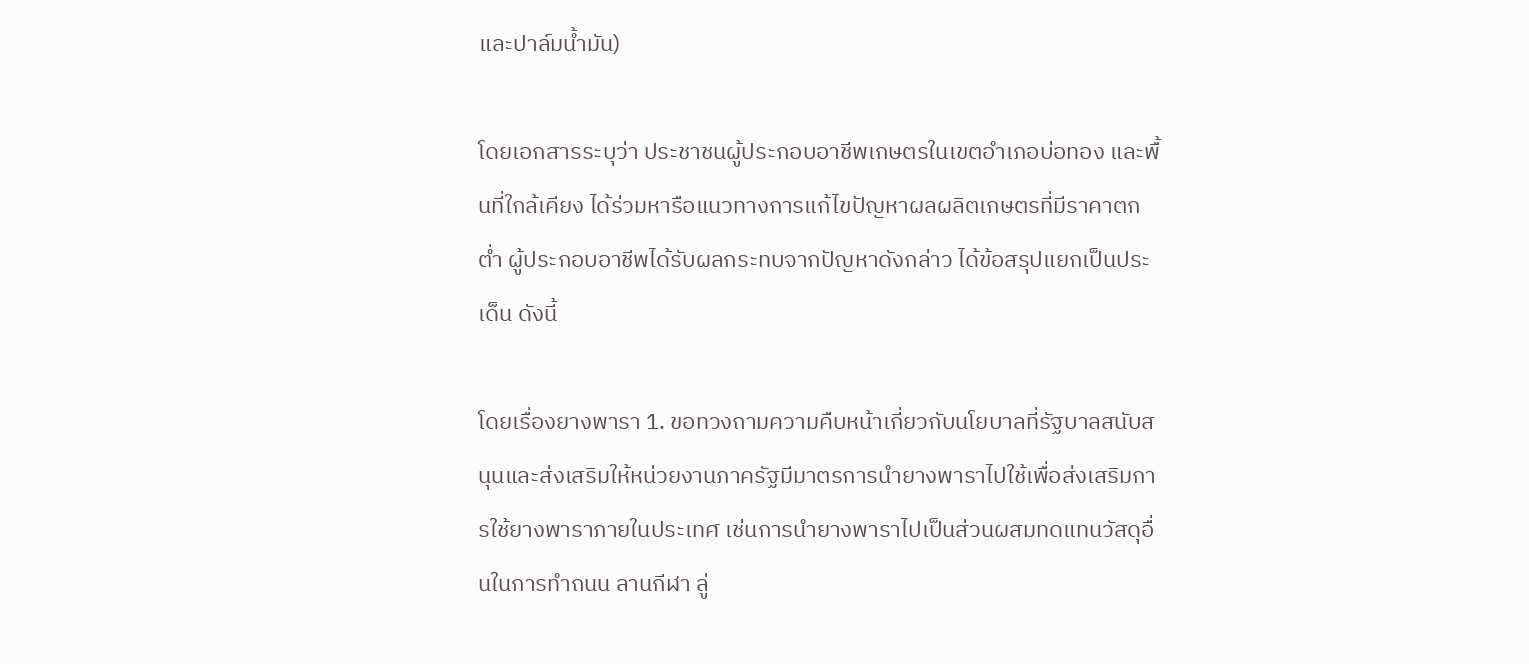และปาล์มน้ำมัน)

โดยเอกสารระบุว่า ประชาชนผู้ประกอบอาชีพเกษตรในเขตอำเภอบ่อทอง และพื้นที่ใกล้เคียง ได้ร่วมหารือแนวทางการแก้ไขปัญหาผลผลิตเกษตรที่มีราคาตกต่ำ ผู้ประกอบอาชีพได้รับผลกระทบจากปัญหาดังกล่าว ได้ข้อสรุปแยกเป็นประเด็น ดังนี้

โดยเรื่องยางพารา 1. ขอทวงถามความคืบหน้าเกี่ยวกับนโยบาลที่รัฐบาลสนับสนุนและส่งเสริมให้หน่วยงานภาครัฐมีมาตรการนำยางพาราไปใช้เพื่อส่งเสริมการใช้ยางพาราภายในประเทศ เช่นการนำยางพาราไปเป็นส่วนผสมทดแทนวัสดุอื่นในการทำถนน ลานกีฬา ลู่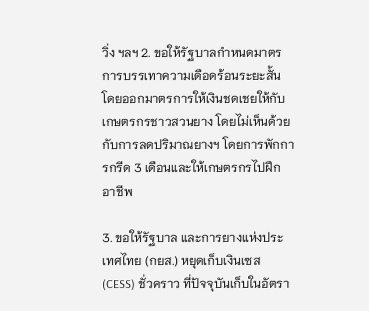วิ่ง ฯลฯ 2. ขอให้รัฐบาลกำหนดมาตรการบรรเทาความเดือดร้อนระยะสั้น โดยออกมาตรการให้เงินชดเชยให้กับเกษตรกรชาวสวนยาง โดยไม่เห็นด้วยกับการลดปริมาณยางฯ โดยการพักการกรีด 3 เดือนและให้เกษตรกรไปฝึกอาชีพ

3. ขอให้รัฐบาล และการยางแห่งประเทศไทย (กยส.) หยุดเก็บเงินเซส (CESS) ชั่วคราว ที่ปัจจุบันเก็บในอัตรา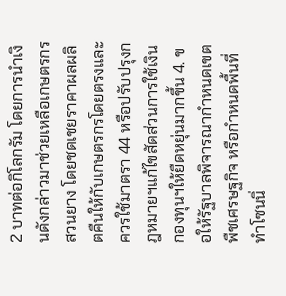2 บาทต่อกิโลกรัม โดยการนำเงินดังกล่าวมาช่วยเหลือเกษตรกรสวนยาง โดยชดเชยราคาผลผลิตคืนให้กับเกษตรกรโดยตรงและควรใช้มาตรา 44 หรือปรับปรุงกฎหมายฯแก้ไขสัดส่วนการใช้เงินกองทุนฯให้ยืดหยุ่นมากขึ้น 4. ขอให้รัฐบาลพิจารณากำหนดเขตพืชเศรษฐกิจ หรือกำหนดพื้นที่ทำโซนนิ่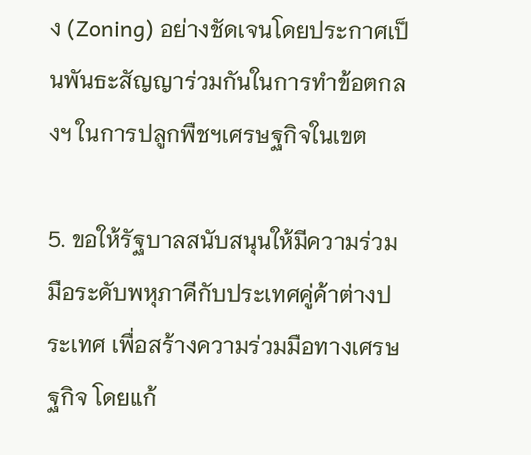ง (Zoning) อย่างชัดเจนโดยประกาศเป็นพันธะสัญญาร่วมกันในการทำข้อตกลงฯ ในการปลูกพืชฯเศรษฐกิจในเขต

5. ขอให้รัฐบาลสนับสนุนให้มีความร่วมมือระดับพหุภาคีกับประเทศคู่ค้าต่างประเทศ เพื่อสร้างความร่วมมือทางเศรษฐกิจ โดยแก้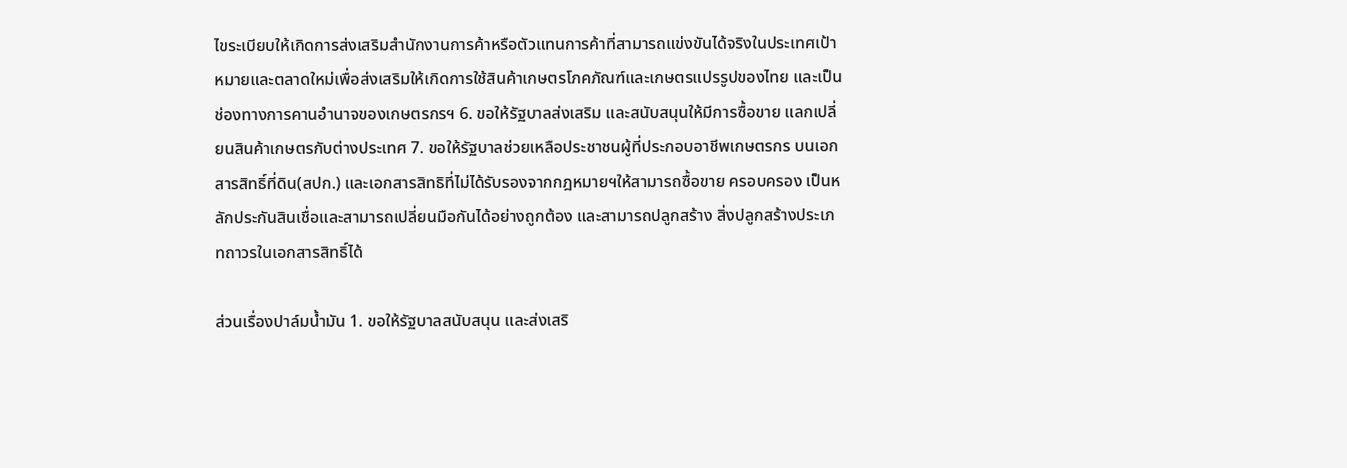ไขระเบียบให้เกิดการส่งเสริมสำนักงานการค้าหรือตัวแทนการค้าที่สามารถแข่งขันได้จริงในประเทศเป้าหมายและตลาดใหม่เพื่อส่งเสริมให้เกิดการใช้สินค้าเกษตรโภคภัณฑ์และเกษตรแปรรูปของไทย และเป็นช่องทางการคานอำนาจของเกษตรกรฯ 6. ขอให้รัฐบาลส่งเสริม และสนับสนุนให้มีการซื้อขาย แลกเปลี่ยนสินค้าเกษตรกับต่างประเทศ 7. ขอให้รัฐบาลช่วยเหลือประชาชนผู้ที่ประกอบอาชีพเกษตรกร บนเอกสารสิทธิ์ที่ดิน(สปก.) และเอกสารสิทธิที่ไม่ได้รับรองจากกฎหมายฯให้สามารถซื้อขาย ครอบครอง เป็นหลักประกันสินเชื่อและสามารถเปลี่ยนมือกันได้อย่างถูกต้อง และสามารถปลูกสร้าง สิ่งปลูกสร้างประเภทถาวรในเอกสารสิทธิ์ได้

ส่วนเรื่องปาล์มน้ำมัน 1. ขอให้รัฐบาลสนับสนุน และส่งเสริ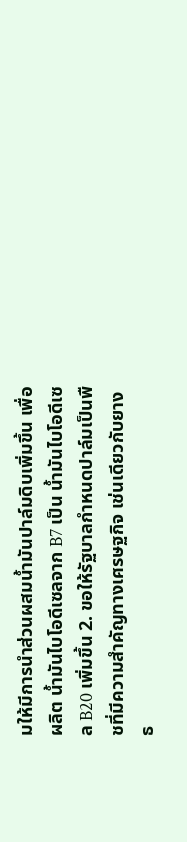มให้มีการนำส่วนผสมน้ำมันปาล์มดิบเพิ่มขึ้น เพื่อผลิต น้ำมันไบโอดีเซลจาก B7 เป็น น้ำมันไบโอดีเซล B20 เพิ่มขึ้น 2. ขอให้รัฐบาลกำหนดปาล์มเป็นพืชที่มีความสำคัญทางเศรษฐกิจ เช่นเดียวกับยางธ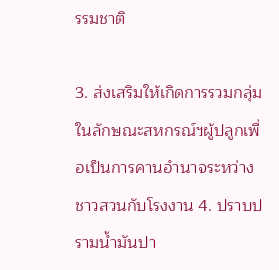รรมชาติ

3. ส่งเสริมให้เกิดการรวมกลุ่มในลักษณะสหกรณ์ฯผู้ปลูกเพื่อเป็นการคานอำนาจระหว่างชาวสวนกับโรงงาน 4. ปราบปรามน้ำมันปา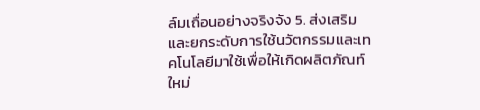ล์มเถื่อนอย่างจริงจัง 5. ส่งเสริมและยกระดับการใช้นวัตกรรมและเทคโนโลยีมาใช้เพื่อให้เกิดผลิตภัณท์ใหม่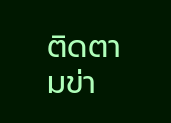ติดตามข่า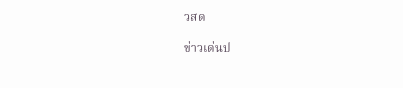วสด

ข่าวเด่นป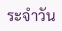ระจำวัน